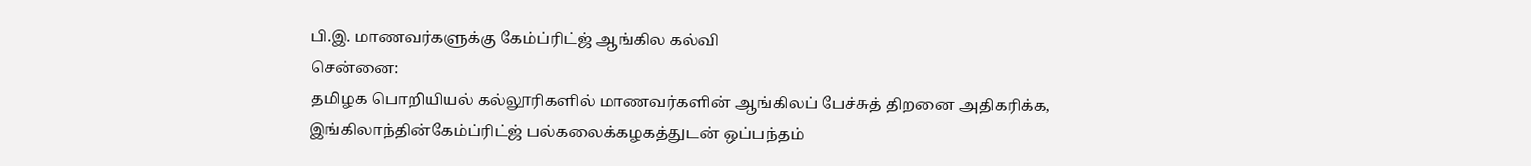பி.இ. மாணவர்களுக்கு கேம்ப்ரிட்ஜ் ஆங்கில கல்வி
சென்னை:
தமிழக பொறியியல் கல்லூரிகளில் மாணவர்களின் ஆங்கிலப் பேச்சுத் திறனை அதிகரிக்க, இங்கிலாந்தின்கேம்ப்ரிட்ஜ் பல்கலைக்கழகத்துடன் ஒப்பந்தம்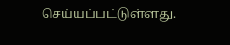செய்யப்பட்டுள்ளது.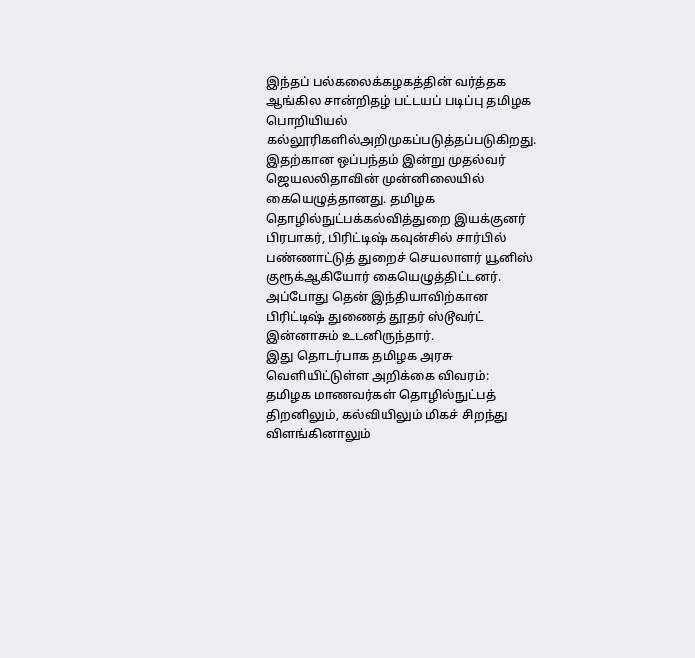இந்தப் பல்கலைக்கழகத்தின் வர்த்தக ஆங்கில சான்றிதழ் பட்டயப் படிப்பு தமிழக பொறியியல் கல்லூரிகளில்அறிமுகப்படுத்தப்படுகிறது.
இதற்கான ஒப்பந்தம் இன்று முதல்வர் ஜெயலலிதாவின் முன்னிலையில் கையெழுத்தானது. தமிழக தொழில்நுட்பக்கல்வித்துறை இயக்குனர் பிரபாகர், பிரிட்டிஷ் கவுன்சில் சார்பில் பண்ணாட்டுத் துறைச் செயலாளர் யூனிஸ் குரூக்ஆகியோர் கையெழுத்திட்டனர்.
அப்போது தென் இந்தியாவிற்கான பிரிட்டிஷ் துணைத் தூதர் ஸ்டூவர்ட் இன்னாசும் உடனிருந்தார்.
இது தொடர்பாக தமிழக அரசு வெளியிட்டுள்ள அறிக்கை விவரம்:
தமிழக மாணவர்கள் தொழில்நுட்பத் திறனிலும், கல்வியிலும் மிகச் சிறந்து விளங்கினாலும்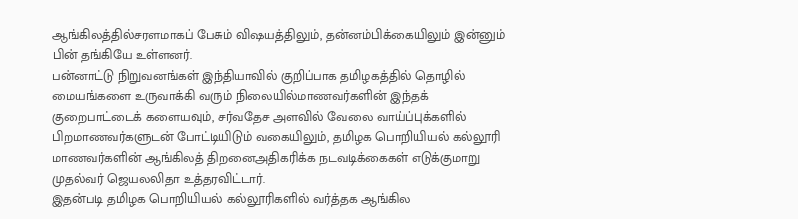ஆங்கிலத்தில்சரளமாகப் பேசும் விஷயத்திலும், தன்னம்பிக்கையிலும் இன்னும் பின் தங்கியே உள்ளனர்.
பன்னாட்டு நிறுவனங்கள் இந்தியாவில் குறிப்பாக தமிழகத்தில் தொழில் மையங்களை உருவாக்கி வரும் நிலையில்மாணவர்களின் இந்தக் குறைபாட்டைக் களையவும், சர்வதேச அளவில் வேலை வாய்ப்புக்களில் பிறமாணவர்களுடன் போட்டியிடும் வகையிலும், தமிழக பொறியியல் கல்லூரி மாணவர்களின் ஆங்கிலத் திறனைஅதிகரிக்க நடவடிக்கைகள் எடுக்குமாறு முதல்வர் ஜெயலலிதா உத்தரவிட்டார்.
இதன்படி தமிழக பொறியியல் கல்லூரிகளில் வர்த்தக ஆங்கில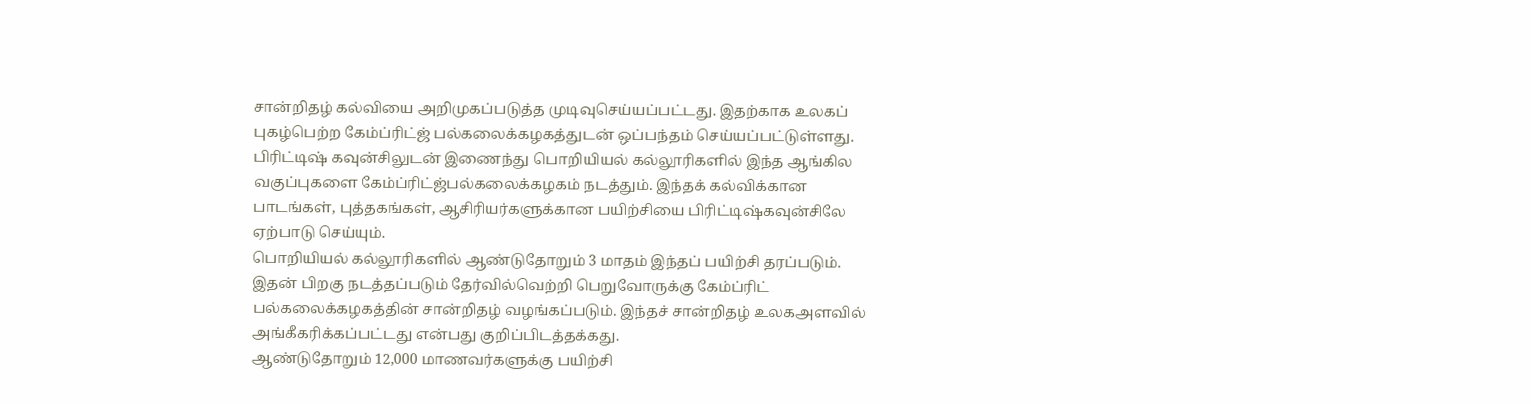சான்றிதழ் கல்வியை அறிமுகப்படுத்த முடிவுசெய்யப்பட்டது. இதற்காக உலகப் புகழ்பெற்ற கேம்ப்ரிட்ஜ் பல்கலைக்கழகத்துடன் ஒப்பந்தம் செய்யப்பட்டுள்ளது.
பிரிட்டிஷ் கவுன்சிலுடன் இணைந்து பொறியியல் கல்லூரிகளில் இந்த ஆங்கில வகுப்புகளை கேம்ப்ரிட்ஜ்பல்கலைக்கழகம் நடத்தும். இந்தக் கல்விக்கான பாடங்கள், புத்தகங்கள், ஆசிரியர்களுக்கான பயிற்சியை பிரிட்டிஷ்கவுன்சிலே ஏற்பாடு செய்யும்.
பொறியியல் கல்லூரிகளில் ஆண்டுதோறும் 3 மாதம் இந்தப் பயிற்சி தரப்படும். இதன் பிறகு நடத்தப்படும் தேர்வில்வெற்றி பெறுவோருக்கு கேம்ப்ரிட் பல்கலைக்கழகத்தின் சான்றிதழ் வழங்கப்படும். இந்தச் சான்றிதழ் உலகஅளவில் அங்கீகரிக்கப்பட்டது என்பது குறிப்பிடத்தக்கது.
ஆண்டுதோறும் 12,000 மாணவர்களுக்கு பயிற்சி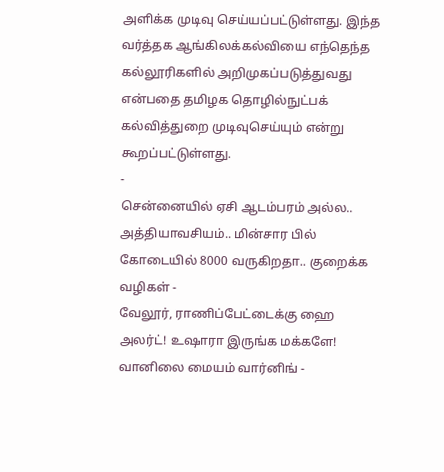அளிக்க முடிவு செய்யப்பட்டுள்ளது. இந்த வர்த்தக ஆங்கிலக்கல்வியை எந்தெந்த கல்லூரிகளில் அறிமுகப்படுத்துவது என்பதை தமிழக தொழில்நுட்பக் கல்வித்துறை முடிவுசெய்யும் என்று கூறப்பட்டுள்ளது.
-
சென்னையில் ஏசி ஆடம்பரம் அல்ல.. அத்தியாவசியம்.. மின்சார பில் கோடையில் 8000 வருகிறதா.. குறைக்க வழிகள் -
வேலூர், ராணிப்பேட்டைக்கு ஹை அலர்ட்! உஷாரா இருங்க மக்களே! வானிலை மையம் வார்னிங் -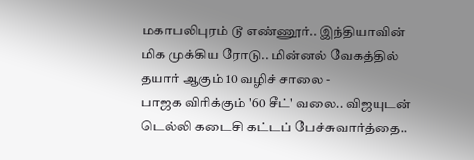மகாபலிபுரம் டூ எண்ணூர்.. இந்தியாவின் மிக முக்கிய ரோடு.. மின்னல் வேகத்தில் தயார் ஆகும் 10 வழிச் சாலை -
பாஜக விரிக்கும் '60 சீட்' வலை.. விஜயுடன் டெல்லி கடைசி கட்டப் பேச்சுவார்த்தை..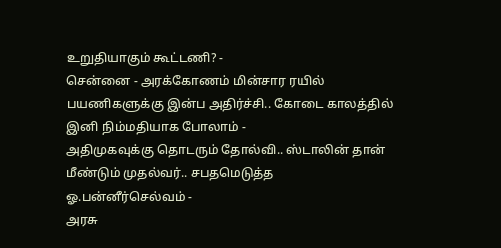உறுதியாகும் கூட்டணி? -
சென்னை - அரக்கோணம் மின்சார ரயில் பயணிகளுக்கு இன்ப அதிர்ச்சி.. கோடை காலத்தில் இனி நிம்மதியாக போலாம் -
அதிமுகவுக்கு தொடரும் தோல்வி.. ஸ்டாலின் தான் மீண்டும் முதல்வர்.. சபதமெடுத்த ஓ.பன்னீர்செல்வம் -
அரசு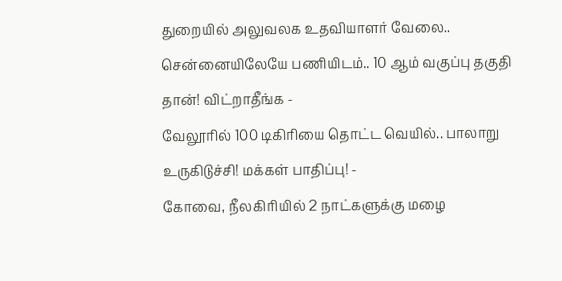துறையில் அலுவலக உதவியாளர் வேலை.. சென்னையிலேயே பணியிடம்.. 10 ஆம் வகுப்பு தகுதி தான்! விட்றாதீங்க -
வேலூரில் 100 டிகிரியை தொட்ட வெயில்.. பாலாறு உருகிடுச்சி! மக்கள் பாதிப்பு! -
கோவை, நீலகிரியில் 2 நாட்களுக்கு மழை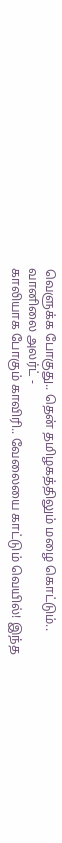வெளுக்க போகுது.. தென் தமிழகத்திலும் மழை கொட்டும்.. வானிலை அலர்ட் -
காலியாக போகும் காவிரி.. வேலையை காட்டும் வெயில்! இந்த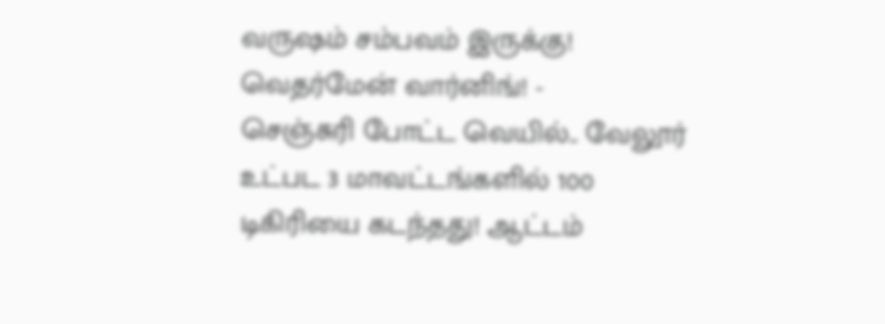வருஷம் சம்பவம் இருக்கு! வெதர்மேன் வார்னிங்! -
செஞ்சுரி போட்ட வெயில்.. வேலூர் உட்பட 3 மாவட்டங்களில் 100 டிகிரியை கடந்தது! ஆட்டம்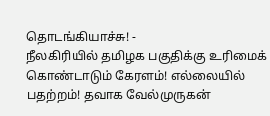தொடங்கியாச்சு! -
நீலகிரியில் தமிழக பகுதிக்கு உரிமைக் கொண்டாடும் கேரளம்! எல்லையில் பதற்றம்! தவாக வேல்முருகன்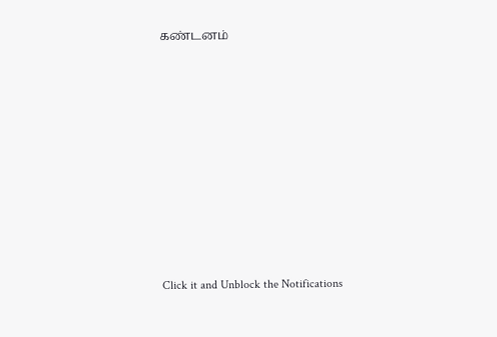கண்டனம்












Click it and Unblock the Notifications